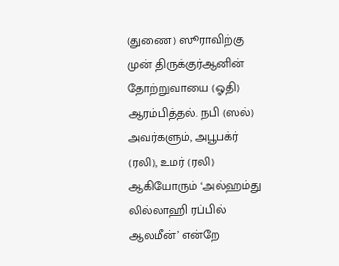(துணை) ஸூராவிற்கு முன் திருக்குர்ஆனின் தோற்றுவாயை (ஓதி) ஆரம்பித்தல். நபி (ஸல்) அவர்களும், அபூபக்ர் (ரலி), உமர் (ரலி) ஆகியோரும் ‘அல்ஹம்து லில்லாஹி ரப்பில் ஆலமீன்’ என்றே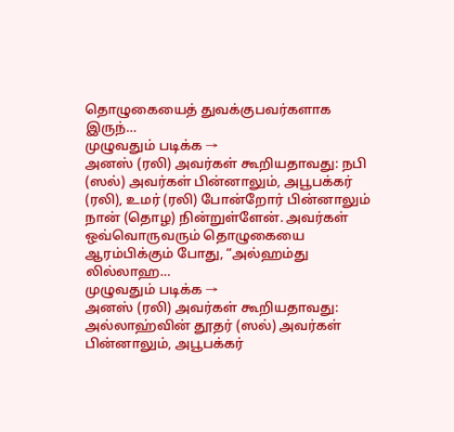தொழுகையைத் துவக்குபவர்களாக இருந்…
முழுவதும் படிக்க →
அனஸ் (ரலி) அவர்கள் கூறியதாவது: நபி (ஸல்) அவர்கள் பின்னாலும், அபூபக்கர் (ரலி), உமர் (ரலி) போன்றோர் பின்னாலும் நான் (தொழ) நின்றுள்ளேன். அவர்கள் ஒவ்வொருவரும் தொழுகையை ஆரம்பிக்கும் போது, “அல்ஹம்து லில்லாஹ…
முழுவதும் படிக்க →
அனஸ் (ரலி) அவர்கள் கூறியதாவது: அல்லாஹ்வின் தூதர் (ஸல்) அவர்கள் பின்னாலும், அபூபக்கர்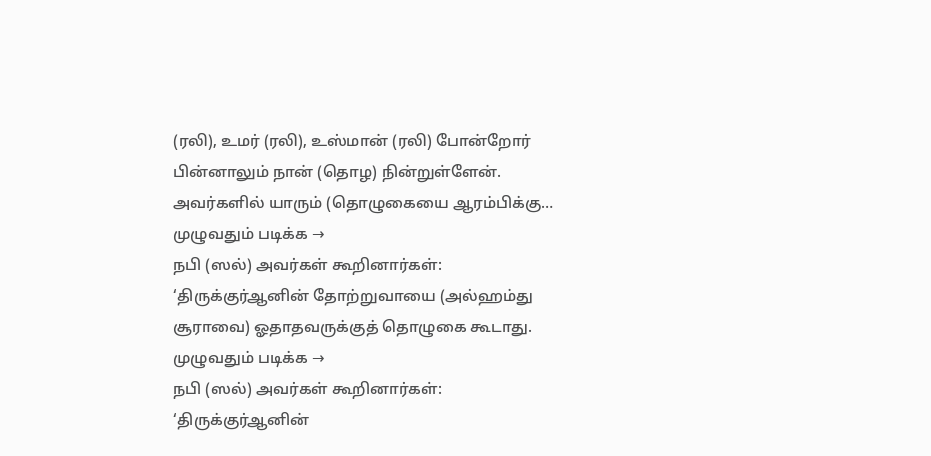(ரலி), உமர் (ரலி), உஸ்மான் (ரலி) போன்றோர் பின்னாலும் நான் (தொழ) நின்றுள்ளேன். அவர்களில் யாரும் (தொழுகையை ஆரம்பிக்கு…
முழுவதும் படிக்க →
நபி (ஸல்) அவர்கள் கூறினார்கள்: ‘திருக்குர்ஆனின் தோற்றுவாயை (அல்ஹம்து சூராவை) ஓதாதவருக்குத் தொழுகை கூடாது.
முழுவதும் படிக்க →
நபி (ஸல்) அவர்கள் கூறினார்கள்: ‘திருக்குர்ஆனின்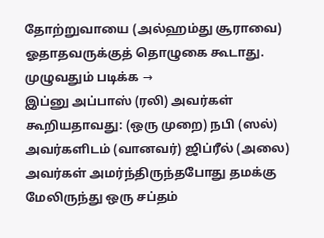தோற்றுவாயை (அல்ஹம்து சூராவை) ஓதாதவருக்குத் தொழுகை கூடாது.
முழுவதும் படிக்க →
இப்னு அப்பாஸ் (ரலி) அவர்கள் கூறியதாவது: (ஒரு முறை) நபி (ஸல்) அவர்களிடம் (வானவர்) ஜிப்ரீல் (அலை) அவர்கள் அமர்ந்திருந்தபோது தமக்கு மேலிருந்து ஒரு சப்தம்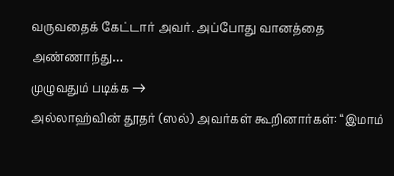வருவதைக் கேட்டார் அவர். அப்போது வானத்தை அண்ணாந்து…
முழுவதும் படிக்க →
அல்லாஹ்வின் தூதர் (ஸல்) அவர்கள் கூறினார்கள்: “இமாம்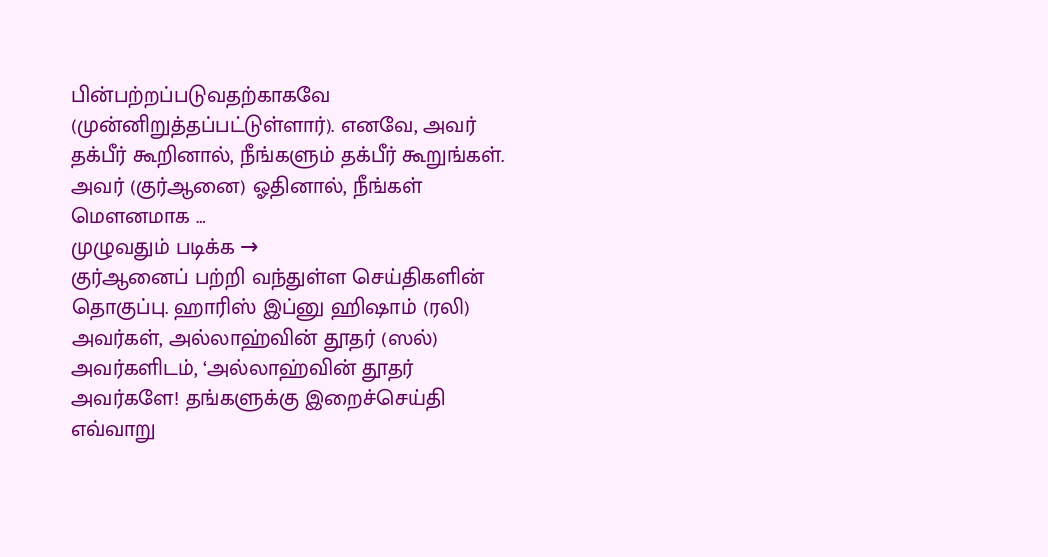பின்பற்றப்படுவதற்காகவே (முன்னிறுத்தப்பட்டுள்ளார்). எனவே, அவர் தக்பீர் கூறினால், நீங்களும் தக்பீர் கூறுங்கள். அவர் (குர்ஆனை) ஓதினால், நீங்கள் மௌனமாக …
முழுவதும் படிக்க →
குர்ஆனைப் பற்றி வந்துள்ள செய்திகளின் தொகுப்பு. ஹாரிஸ் இப்னு ஹிஷாம் (ரலி) அவர்கள், அல்லாஹ்வின் தூதர் (ஸல்) அவர்களிடம், ‘அல்லாஹ்வின் தூதர் அவர்களே! தங்களுக்கு இறைச்செய்தி எவ்வாறு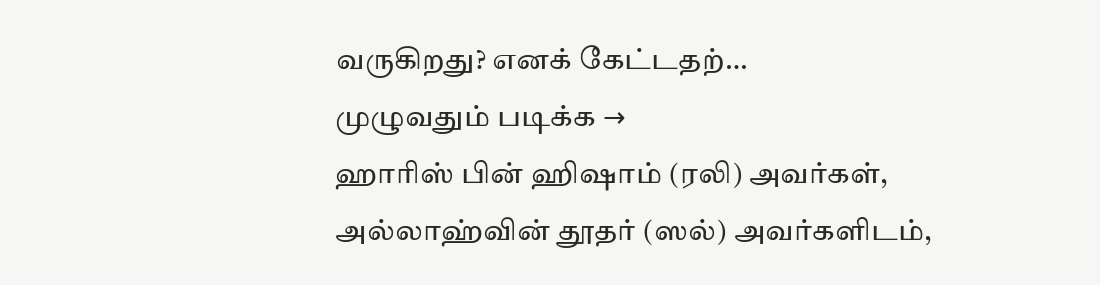வருகிறது? எனக் கேட்டதற்…
முழுவதும் படிக்க →
ஹாரிஸ் பின் ஹிஷாம் (ரலி) அவர்கள், அல்லாஹ்வின் தூதர் (ஸல்) அவர்களிடம்,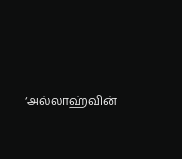‘அல்லாஹ்வின்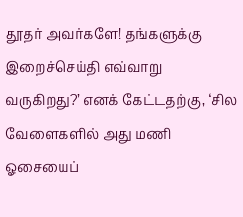தூதர் அவர்களே! தங்களுக்கு இறைச்செய்தி எவ்வாறு வருகிறது?’ எனக் கேட்டதற்கு, ‘சில வேளைகளில் அது மணி ஓசையைப்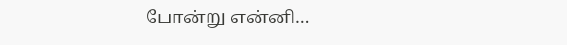போன்று என்னி…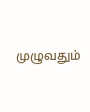முழுவதும்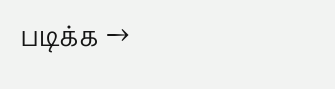படிக்க →